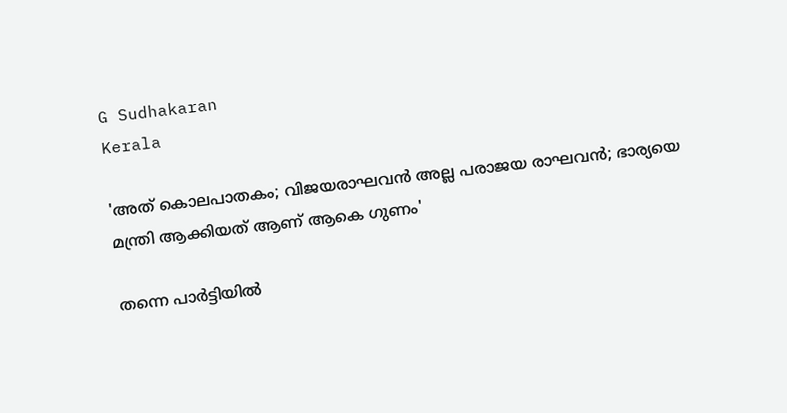G Sudhakaran
Kerala

'അത് കൊലപാതകം; വിജയരാഘവന്‍ അല്ല പരാജയ രാഘവന്‍; ഭാര്യയെ മന്ത്രി ആക്കിയത് ആണ് ആകെ ഗുണം'

തന്നെ പാര്‍ട്ടിയില്‍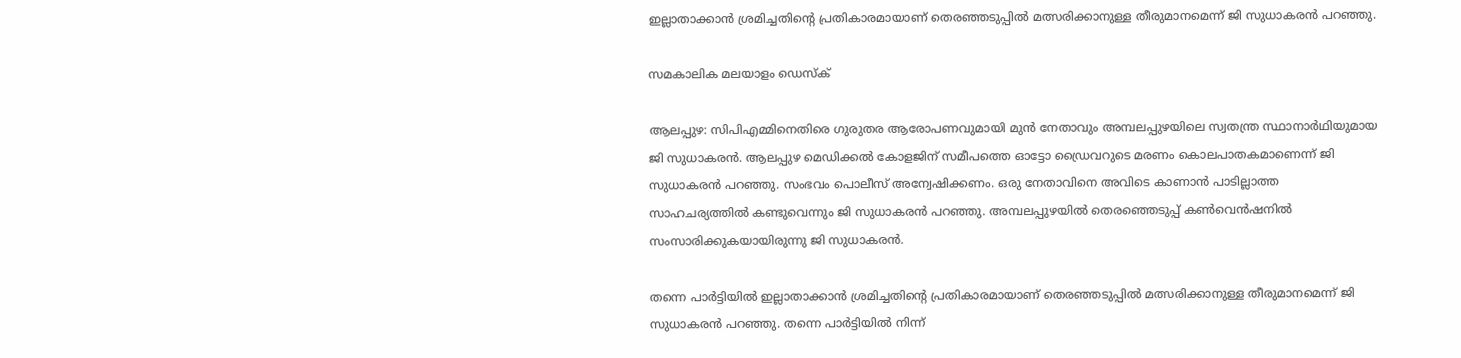ഇല്ലാതാക്കാന്‍ ശ്രമിച്ചതിന്റെ പ്രതികാരമായാണ് തെരഞ്ഞടുപ്പില്‍ മത്സരിക്കാനുള്ള തീരുമാനമെന്ന് ജി സുധാകരന്‍ പറഞ്ഞു.

സമകാലിക മലയാളം ഡെസ്ക്

ആലപ്പുഴ: സിപിഎമ്മിനെതിരെ ഗുരുതര ആരോപണവുമായി മുന്‍ നേതാവും അമ്പലപ്പുഴയിലെ സ്വതന്ത്ര സ്ഥാനാര്‍ഥിയുമായ ജി സുധാകരന്‍. ആലപ്പുഴ മെഡിക്കല്‍ കോളജിന് സമീപത്തെ ഓട്ടോ ഡ്രൈവറുടെ മരണം കൊലപാതകമാണെന്ന് ജി സുധാകരന്‍ പറഞ്ഞു. സംഭവം പൊലീസ് അന്വേഷിക്കണം. ഒരു നേതാവിനെ അവിടെ കാണാന്‍ പാടില്ലാത്ത സാഹചര്യത്തില്‍ കണ്ടുവെന്നും ജി സുധാകരന്‍ പറഞ്ഞു. അമ്പലപ്പുഴയില്‍ തെരഞ്ഞെടുപ്പ് കണ്‍വെന്‍ഷനില്‍ സംസാരിക്കുകയായിരുന്നു ജി സുധാകരന്‍.

തന്നെ പാര്‍ട്ടിയില്‍ ഇല്ലാതാക്കാന്‍ ശ്രമിച്ചതിന്റെ പ്രതികാരമായാണ് തെരഞ്ഞടുപ്പില്‍ മത്സരിക്കാനുള്ള തീരുമാനമെന്ന് ജി സുധാകരന്‍ പറഞ്ഞു. തന്നെ പാര്‍ട്ടിയില്‍ നിന്ന്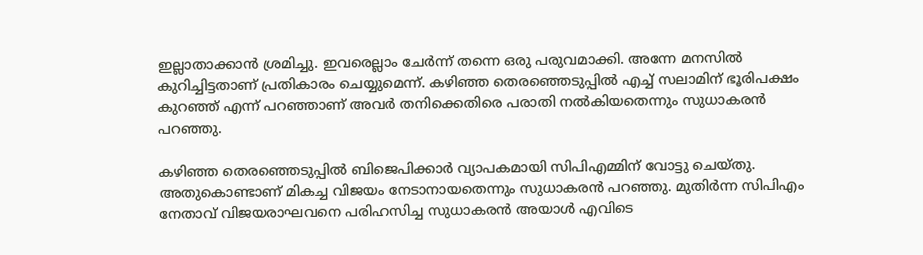ഇല്ലാതാക്കാന്‍ ശ്രമിച്ചു. ഇവരെല്ലാം ചേര്‍ന്ന് തന്നെ ഒരു പരുവമാക്കി. അന്നേ മനസില്‍ കുറിച്ചിട്ടതാണ് പ്രതികാരം ചെയ്യുമെന്ന്. കഴിഞ്ഞ തെരഞ്ഞെടുപ്പില്‍ എച്ച് സലാമിന് ഭൂരിപക്ഷം കുറഞ്ഞ് എന്ന് പറഞ്ഞാണ് അവര്‍ തനിക്കെതിരെ പരാതി നല്‍കിയതെന്നും സുധാകരന്‍ പറഞ്ഞു.

കഴിഞ്ഞ തെരഞ്ഞെടുപ്പില്‍ ബിജെപിക്കാര്‍ വ്യാപകമായി സിപിഎമ്മിന് വോട്ടു ചെയ്തു. അതുകൊണ്ടാണ് മികച്ച വിജയം നേടാനായതെന്നും സുധാകരന്‍ പറഞ്ഞു. മുതിര്‍ന്ന സിപിഎം നേതാവ് വിജയരാഘവനെ പരിഹസിച്ച സുധാകരന്‍ അയാള്‍ എവിടെ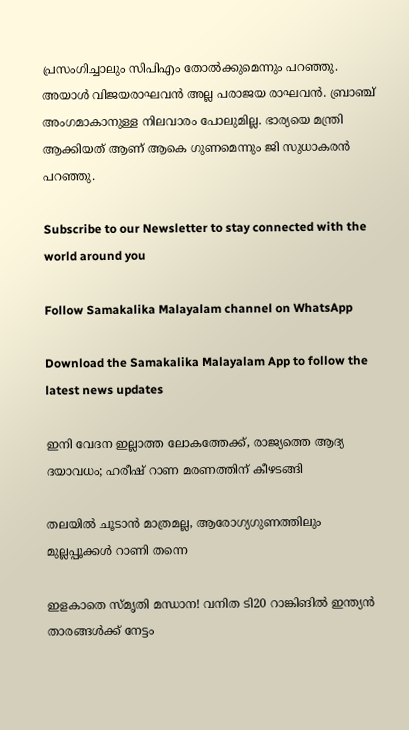പ്രസംഗിച്ചാലും സിപിഎം തോല്‍ക്കുമെന്നും പറഞ്ഞു. അയാള്‍ വിജയരാഘവന്‍ അല്ല പരാജയ രാഘവന്‍. ബ്രാഞ്ച് അംഗമാകാനുള്ള നിലവാരം പോലുമില്ല. ഭാര്യയെ മന്ത്രി ആക്കിയത് ആണ് ആകെ ഗുണമെന്നും ജി സുധാകരന്‍ പറഞ്ഞു.

Subscribe to our Newsletter to stay connected with the world around you

Follow Samakalika Malayalam channel on WhatsApp

Download the Samakalika Malayalam App to follow the latest news updates

ഇനി വേദന ഇല്ലാത്ത ലോകത്തേക്ക്, രാജ്യത്തെ ആദ്യ ദയാവധം; ഹരീഷ് റാണ മരണത്തിന് കീഴടങ്ങി

തലയിൽ ചൂടാൻ മാത്രമല്ല, ആരോഗ്യഗുണത്തിലും മുല്ലപ്പൂക്കൾ റാണി തന്നെ

ഇളകാതെ സ്മൃതി മന്ധാന! വനിത ടി20 റാങ്കിങിൽ ഇന്ത്യൻ താരങ്ങൾക്ക് നേട്ടം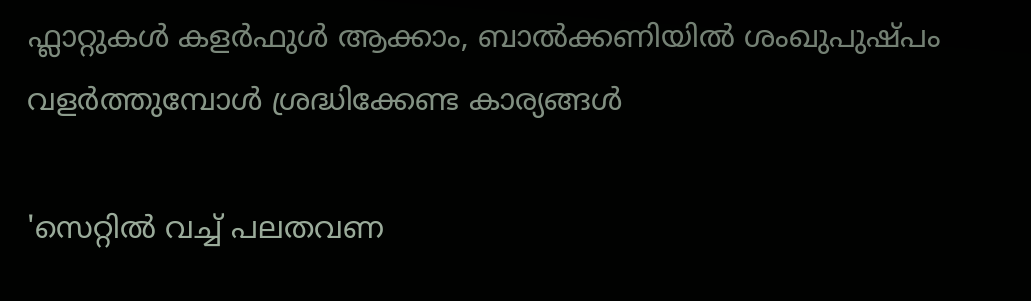ഫ്ലാറ്റുകൾ കളർഫുൾ ആക്കാം, ബാൽക്കണിയിൽ ശംഖുപുഷ്പം വളർത്തുമ്പോൾ ശ്രദ്ധിക്കേണ്ട കാര്യങ്ങൾ

'സെറ്റിൽ വച്ച് പലതവണ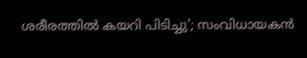ശരീരത്തിൽ കയറി പിടിച്ചു'; സംവിധായകൻ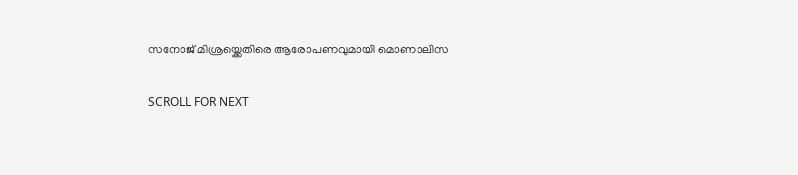സനോജ് മിശ്രയ്ക്കെതിരെ ആരോപണവുമായി മൊണാലിസ

SCROLL FOR NEXT